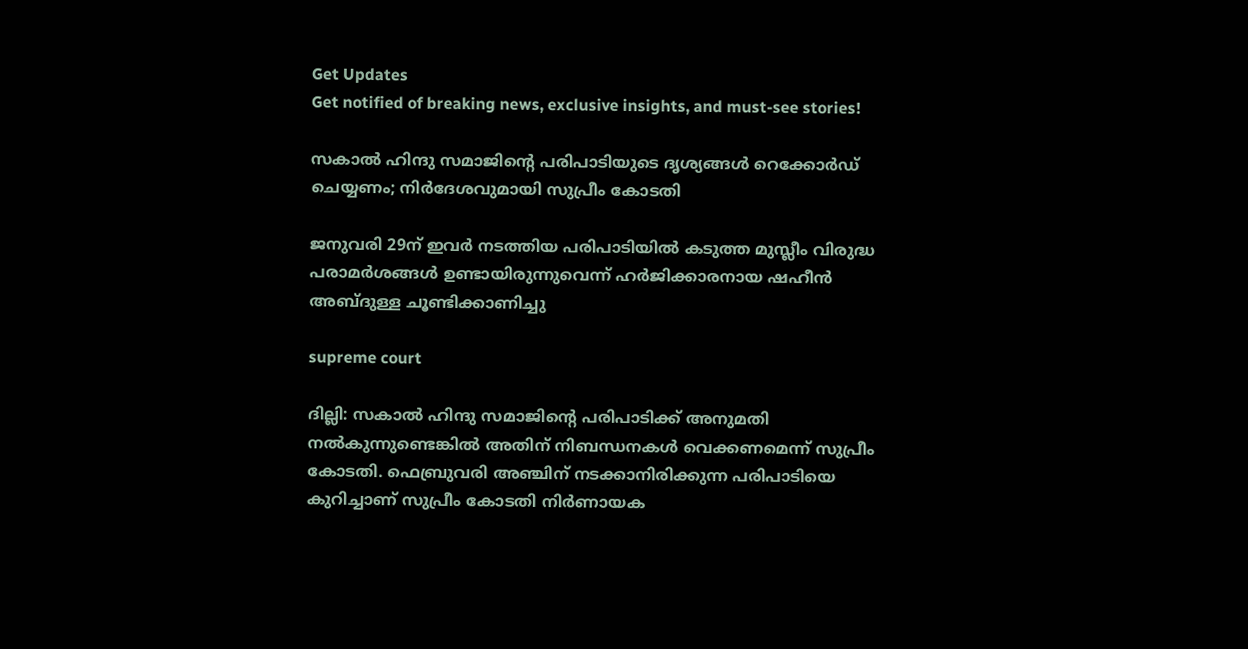Get Updates
Get notified of breaking news, exclusive insights, and must-see stories!

സകാല്‍ ഹിന്ദു സമാജിന്റെ പരിപാടിയുടെ ദൃശ്യങ്ങള്‍ റെക്കോര്‍ഡ് ചെയ്യണം; നിര്‍ദേശവുമായി സുപ്രീം കോടതി

ജനുവരി 29ന് ഇവര്‍ നടത്തിയ പരിപാടിയില്‍ കടുത്ത മുസ്ലീം വിരുദ്ധ പരാമര്‍ശങ്ങള്‍ ഉണ്ടായിരുന്നുവെന്ന് ഹര്‍ജിക്കാരനായ ഷഹീന്‍ അബ്ദുള്ള ചൂണ്ടിക്കാണിച്ചു

supreme court

ദില്ലി: സകാല്‍ ഹിന്ദു സമാജിന്റെ പരിപാടിക്ക് അനുമതി നല്‍കുന്നുണ്ടെങ്കില്‍ അതിന് നിബന്ധനകള്‍ വെക്കണമെന്ന് സുപ്രീം കോടതി. ഫെബ്രുവരി അഞ്ചിന് നടക്കാനിരിക്കുന്ന പരിപാടിയെ കുറിച്ചാണ് സുപ്രീം കോടതി നിര്‍ണായക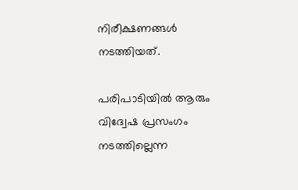നിരീക്ഷണങ്ങള്‍ നടത്തിയത്.

പരിപാടിയില്‍ ആരും വിദ്വേഷ പ്രസംഗം നടത്തില്ലെന്ന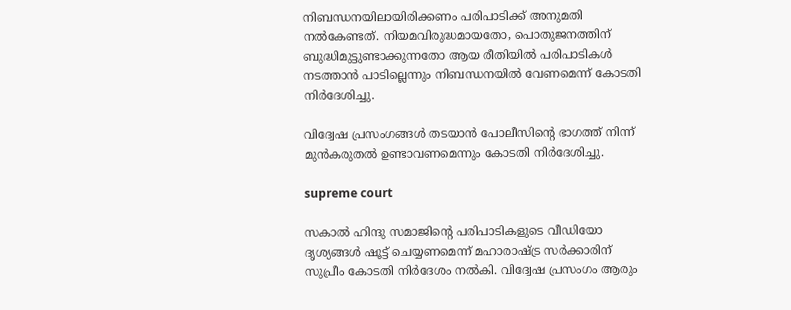നിബന്ധനയിലായിരിക്കണം പരിപാടിക്ക് അനുമതി നല്‍കേണ്ടത്. നിയമവിരുദ്ധമായതോ, പൊതുജനത്തിന് ബുദ്ധിമുട്ടുണ്ടാക്കുന്നതോ ആയ രീതിയില്‍ പരിപാടികള്‍ നടത്താന്‍ പാടില്ലെന്നും നിബന്ധനയില്‍ വേണമെന്ന് കോടതി നിര്‍ദേശിച്ചു.

വിദ്വേഷ പ്രസംഗങ്ങള്‍ തടയാന്‍ പോലീസിന്റെ ഭാഗത്ത് നിന്ന് മുന്‍കരുതല്‍ ഉണ്ടാവണമെന്നും കോടതി നിര്‍ദേശിച്ചു.

supreme court

സകാല്‍ ഹിന്ദു സമാജിന്റെ പരിപാടികളുടെ വീഡിയോ ദൃശ്യങ്ങള്‍ ഷൂട്ട് ചെയ്യണമെന്ന് മഹാരാഷ്ട്ര സര്‍ക്കാരിന് സുപ്രീം കോടതി നിര്‍ദേശം നല്‍കി. വിദ്വേഷ പ്രസംഗം ആരും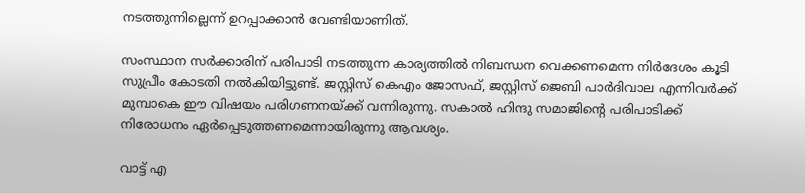നടത്തുന്നില്ലെന്ന് ഉറപ്പാക്കാന്‍ വേണ്ടിയാണിത്.

സംസ്ഥാന സര്‍ക്കാരിന് പരിപാടി നടത്തുന്ന കാര്യത്തില്‍ നിബന്ധന വെക്കണമെന്ന നിര്‍ദേശം കൂടി സുപ്രീം കോടതി നല്‍കിയിട്ടുണ്ട്. ജസ്റ്റിസ് കെഎം ജോസഫ്, ജസ്റ്റിസ് ജെബി പാര്‍ദിവാല എന്നിവര്‍ക്ക് മുമ്പാകെ ഈ വിഷയം പരിഗണനയ്ക്ക് വന്നിരുന്നു. സകാല്‍ ഹിന്ദു സമാജിന്റെ പരിപാടിക്ക് നിരോധനം ഏര്‍പ്പെടുത്തണമെന്നായിരുന്നു ആവശ്യം.

വാട്ട് എ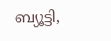ബ്യൂട്ടി,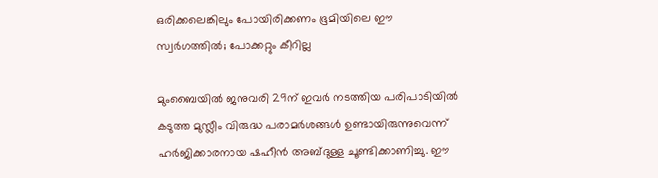ഒരിക്കലെങ്കിലും പോയിരിക്കണം ഭൂമിയിലെ ഈ സ്വര്‍ഗത്തില്‍; പോക്കറ്റും കീറില്ല

മുംബൈയില്‍ ജനുവരി 29ന് ഇവര്‍ നടത്തിയ പരിപാടിയില്‍ കടുത്ത മുസ്ലീം വിരുദ്ധ പരാമര്‍ശങ്ങള്‍ ഉണ്ടായിരുന്നുവെന്ന് ഹര്‍ജിക്കാരനായ ഷഹീന്‍ അബ്ദുള്ള ചൂണ്ടിക്കാണിച്ചു. ഈ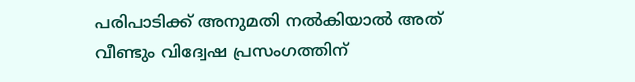പരിപാടിക്ക് അനുമതി നല്‍കിയാല്‍ അത് വീണ്ടും വിദ്വേഷ പ്രസംഗത്തിന്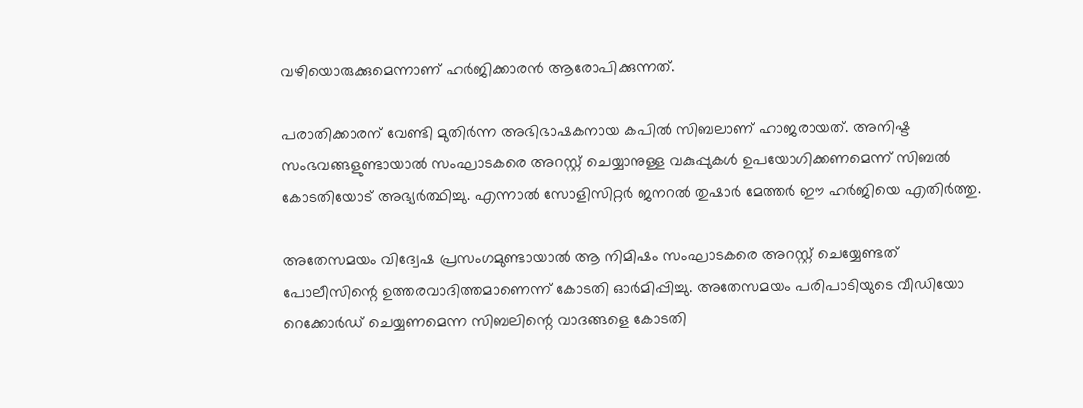വഴിയൊരുക്കുമെന്നാണ് ഹര്‍ജിക്കാരന്‍ ആരോപിക്കുന്നത്.

പരാതിക്കാരന് വേണ്ടി മുതിര്‍ന്ന അഭിഭാഷകനായ കപില്‍ സിബലാണ് ഹാജരായത്. അനിഷ്ട സംഭവങ്ങളുണ്ടായാല്‍ സംഘാടകരെ അറസ്റ്റ് ചെയ്യാനുള്ള വകുപ്പുകള്‍ ഉപയോഗിക്കണമെന്ന് സിബല്‍ കോടതിയോട് അഭ്യര്‍ത്ഥിച്ചു. എന്നാല്‍ സോളിസിറ്റര്‍ ജനറല്‍ തുഷാര്‍ മേത്തര്‍ ഈ ഹര്‍ജിയെ എതിര്‍ത്തു.

അതേസമയം വിദ്വേഷ പ്രസംഗമുണ്ടായാല്‍ ആ നിമിഷം സംഘാടകരെ അറസ്റ്റ് ചെയ്യേണ്ടത് പോലീസിന്റെ ഉത്തരവാദിത്തമാണെന്ന് കോടതി ഓര്‍മിപ്പിച്ചു. അതേസമയം പരിപാടിയുടെ വീഡിയോ റെക്കോര്‍ഡ് ചെയ്യണമെന്ന സിബലിന്റെ വാദങ്ങളെ കോടതി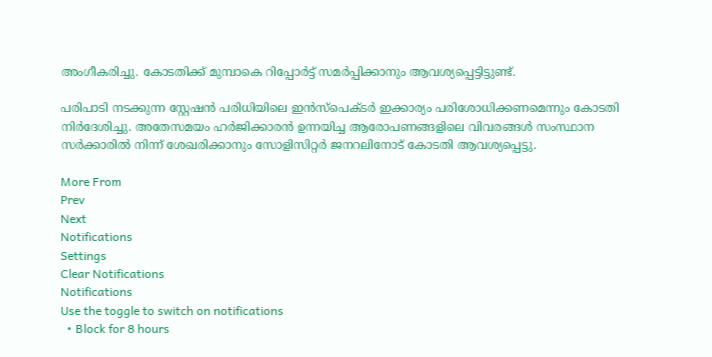അംഗീകരിച്ചു. കോടതിക്ക് മുമ്പാകെ റിപ്പോര്‍ട്ട് സമര്‍പ്പിക്കാനും ആവശ്യപ്പെട്ടിട്ടുണ്ട്.

പരിപാടി നടക്കുന്ന സ്റ്റേഷന്‍ പരിധിയിലെ ഇന്‍സ്‌പെക്ടര്‍ ഇക്കാര്യം പരിശോധിക്കണമെന്നും കോടതി നിര്‍ദേശിച്ചു. അതേസമയം ഹര്‍ജിക്കാരന്‍ ഉന്നയിച്ച ആരോപണങ്ങളിലെ വിവരങ്ങള്‍ സംസ്ഥാന സര്‍ക്കാരില്‍ നിന്ന് ശേഖരിക്കാനും സോളിസിറ്റര്‍ ജനറലിനോട് കോടതി ആവശ്യപ്പെട്ടു.

More From
Prev
Next
Notifications
Settings
Clear Notifications
Notifications
Use the toggle to switch on notifications
  • Block for 8 hours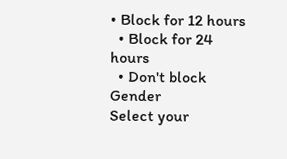• Block for 12 hours
  • Block for 24 hours
  • Don't block
Gender
Select your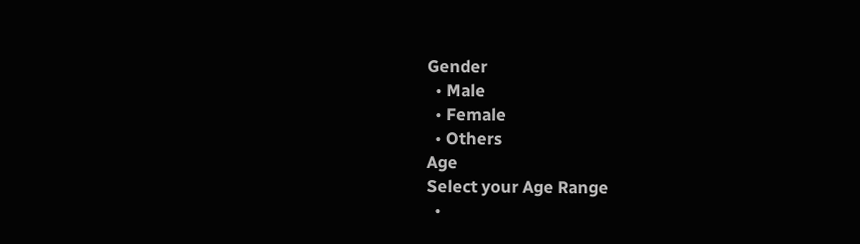Gender
  • Male
  • Female
  • Others
Age
Select your Age Range
  •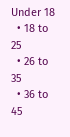Under 18
  • 18 to 25
  • 26 to 35
  • 36 to 45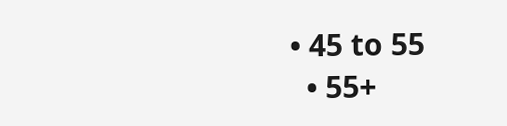• 45 to 55
  • 55+